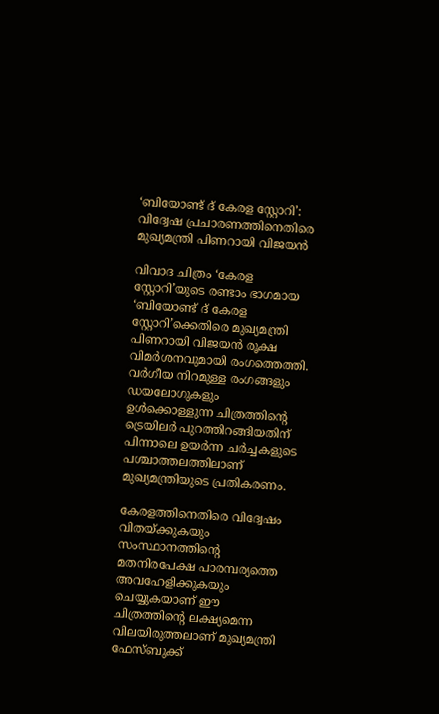‘ബിയോണ്ട് ദ് കേരള സ്റ്റോറി’: വിദ്വേഷ പ്രചാരണത്തിനെതിരെ മുഖ്യമന്ത്രി പിണറായി വിജയൻ

വിവാദ ചിത്രം ‘കേരള സ്റ്റോറി’യുടെ രണ്ടാം ഭാഗമായ ‘ബിയോണ്ട് ദ് കേരള സ്റ്റോറി’ക്കെതിരെ മുഖ്യമന്ത്രി പിണറായി വിജയൻ രൂക്ഷ വിമർശനവുമായി രംഗത്തെത്തി. വർഗീയ നിറമുള്ള രംഗങ്ങളും ഡയലോഗുകളും ഉൾക്കൊള്ളുന്ന ചിത്രത്തിന്റെ ട്രെയിലർ പുറത്തിറങ്ങിയതിന് പിന്നാലെ ഉയർന്ന ചര്‍ച്ചകളുടെ പശ്ചാത്തലത്തിലാണ് മുഖ്യമന്ത്രിയുടെ പ്രതികരണം.

കേരളത്തിനെതിരെ വിദ്വേഷം വിതയ്ക്കുകയും സംസ്ഥാനത്തിന്റെ മതനിരപേക്ഷ പാരമ്പര്യത്തെ അവഹേളിക്കുകയും ചെയ്യുകയാണ് ഈ ചിത്രത്തിന്റെ ലക്ഷ്യമെന്ന വിലയിരുത്തലാണ് മുഖ്യമന്ത്രി ഫേസ്ബുക്ക്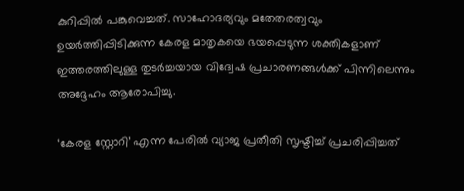കുറിപ്പിൽ പങ്കുവെച്ചത്. സാഹോദര്യവും മതേതരത്വവും ഉയർത്തിപ്പിടിക്കുന്ന കേരള മാതൃകയെ ഭയപ്പെടുന്ന ശക്തികളാണ് ഇത്തരത്തിലുള്ള തുടർച്ചയായ വിദ്വേഷ പ്രചാരണങ്ങൾക്ക് പിന്നിലെന്നും അദ്ദേഹം ആരോപിച്ചു.

‘കേരള സ്റ്റോറി’ എന്ന പേരിൽ വ്യാജ പ്രതീതി സൃഷ്ടിച്ച് പ്രചരിപ്പിച്ചത്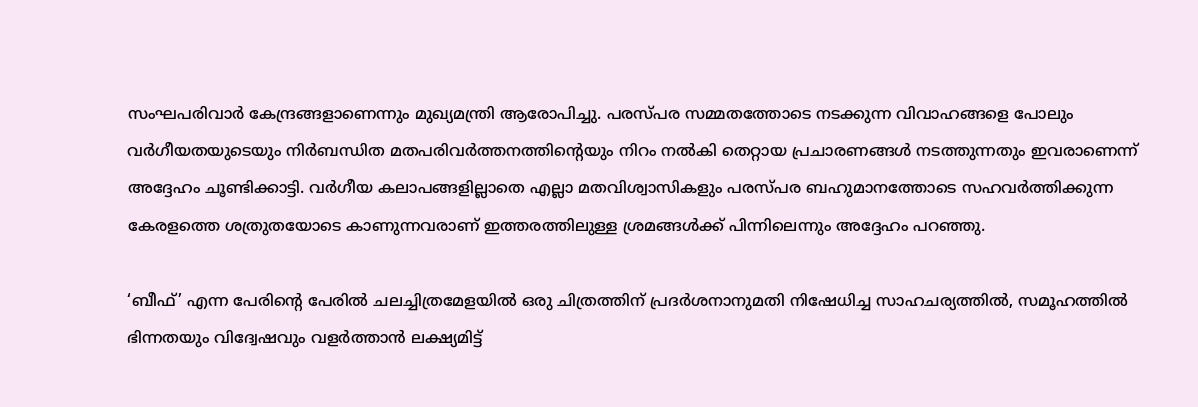സംഘപരിവാർ കേന്ദ്രങ്ങളാണെന്നും മുഖ്യമന്ത്രി ആരോപിച്ചു. പരസ്പര സമ്മതത്തോടെ നടക്കുന്ന വിവാഹങ്ങളെ പോലും വർഗീയതയുടെയും നിർബന്ധിത മതപരിവർത്തനത്തിന്റെയും നിറം നൽകി തെറ്റായ പ്രചാരണങ്ങൾ നടത്തുന്നതും ഇവരാണെന്ന് അദ്ദേഹം ചൂണ്ടിക്കാട്ടി. വർഗീയ കലാപങ്ങളില്ലാതെ എല്ലാ മതവിശ്വാസികളും പരസ്പര ബഹുമാനത്തോടെ സഹവർത്തിക്കുന്ന കേരളത്തെ ശത്രുതയോടെ കാണുന്നവരാണ് ഇത്തരത്തിലുള്ള ശ്രമങ്ങൾക്ക് പിന്നിലെന്നും അദ്ദേഹം പറഞ്ഞു.

‘ബീഫ്’ എന്ന പേരിന്റെ പേരിൽ ചലച്ചിത്രമേളയിൽ ഒരു ചിത്രത്തിന് പ്രദർശനാനുമതി നിഷേധിച്ച സാഹചര്യത്തിൽ, സമൂഹത്തിൽ ഭിന്നതയും വിദ്വേഷവും വളർത്താൻ ലക്ഷ്യമിട്ട്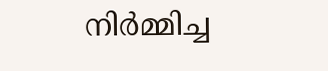നിർമ്മിച്ച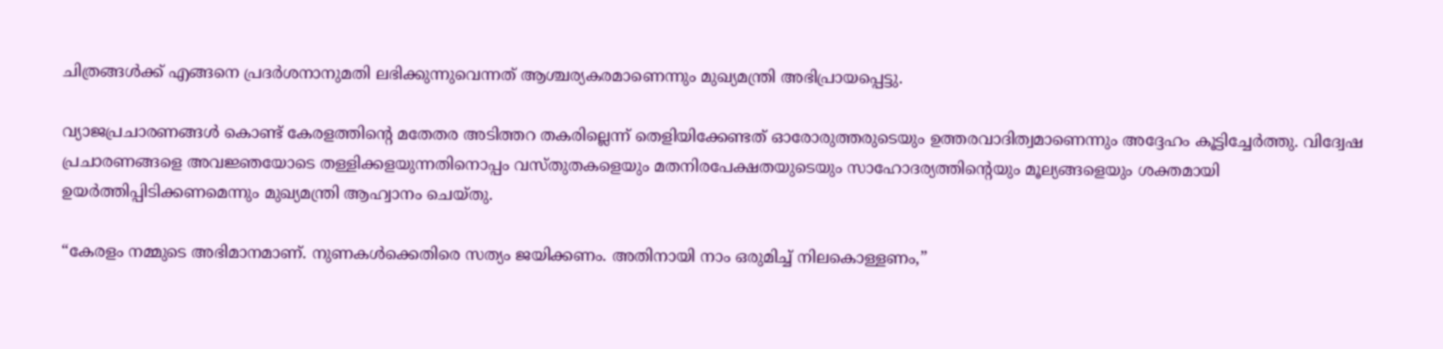ചിത്രങ്ങൾക്ക് എങ്ങനെ പ്രദർശനാനുമതി ലഭിക്കുന്നുവെന്നത് ആശ്ചര്യകരമാണെന്നും മുഖ്യമന്ത്രി അഭിപ്രായപ്പെട്ടു.

വ്യാജപ്രചാരണങ്ങൾ കൊണ്ട് കേരളത്തിന്റെ മതേതര അടിത്തറ തകരില്ലെന്ന് തെളിയിക്കേണ്ടത് ഓരോരുത്തരുടെയും ഉത്തരവാദിത്വമാണെന്നും അദ്ദേഹം കൂട്ടിച്ചേർത്തു. വിദ്വേഷ പ്രചാരണങ്ങളെ അവജ്ഞയോടെ തള്ളിക്കളയുന്നതിനൊപ്പം വസ്തുതകളെയും മതനിരപേക്ഷതയുടെയും സാഹോദര്യത്തിന്റെയും മൂല്യങ്ങളെയും ശക്തമായി ഉയർത്തിപ്പിടിക്കണമെന്നും മുഖ്യമന്ത്രി ആഹ്വാനം ചെയ്തു.

“കേരളം നമ്മുടെ അഭിമാനമാണ്. നുണകൾക്കെതിരെ സത്യം ജയിക്കണം. അതിനായി നാം ഒരുമിച്ച് നിലകൊള്ളണം,”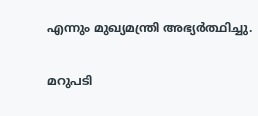എന്നും മുഖ്യമന്ത്രി അഭ്യർത്ഥിച്ചു.

മറുപടി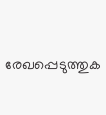രേഖപ്പെടുത്തുക